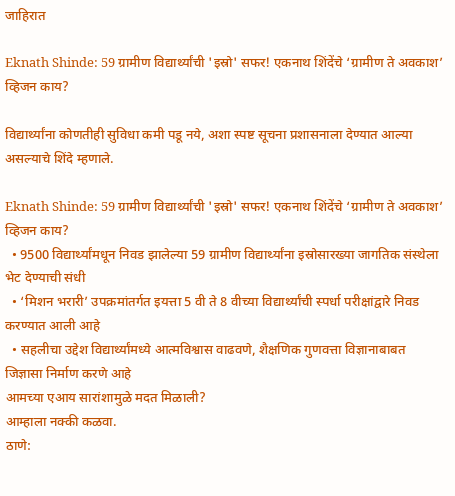जाहिरात

Eknath Shinde: 59 ग्रामीण विद्यार्थ्यांची 'इस्रो' सफर! एकनाथ शिंदेंचे ‘ग्रामीण ते अवकाश’ व्हिजन काय?

विद्यार्थ्यांना कोणतीही सुविधा कमी पडू नये, अशा स्पष्ट सूचना प्रशासनाला देण्यात आल्या असल्याचे शिंदे म्हणाले.

Eknath Shinde: 59 ग्रामीण विद्यार्थ्यांची 'इस्रो' सफर! एकनाथ शिंदेंचे ‘ग्रामीण ते अवकाश’ व्हिजन काय?
  • 9500 विद्यार्थ्यांमधून निवड झालेल्या 59 ग्रामीण विद्यार्थ्यांना इस्रोसारख्या जागतिक संस्थेला भेट देण्याची संधी
  • ‘मिशन भरारी’ उपक्रमांतर्गत इयत्ता 5 वी ते 8 वीच्या विद्यार्थ्यांची स्पर्धा परीक्षांद्वारे निवड करण्यात आली आहे
  • सहलीचा उद्देश विद्यार्थ्यांमध्ये आत्मविश्वास वाढवणे, शैक्षणिक गुणवत्ता विज्ञानाबाबत जिज्ञासा निर्माण करणे आहे
आमच्या एआय सारांशामुळे मदत मिळाली?
आम्हाला नक्की कळवा.
ठाणे: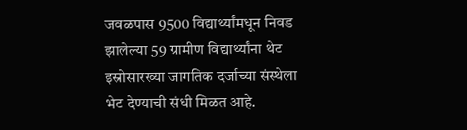जवळपास 9500 विद्यार्थ्यांमधून निवड झालेल्या 59 ग्रामीण विद्यार्थ्यांना थेट इस्रोसारख्या जागतिक दर्जाच्या संस्थेला भेट देण्याची संधी मिळत आहे.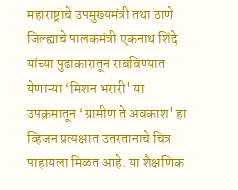महाराष्ट्राचे उपमुख्यमंत्री तथा ठाणे जिल्ह्याचे पालकमंत्री एकनाथ शिंदे यांच्या पुढाकारातून राबविण्यात येणाऱ्या ‘मिशन भरारी' या उपक्रमातून ‘ग्रामीण ते अवकाश' हा व्हिजन प्रत्यक्षात उतरतानाचे चित्र पाहायला मिळत आहे. या शैक्षणिक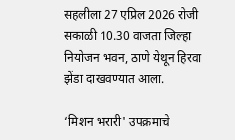सहलीला 27 एप्रिल 2026 रोजी सकाळी 10.30 वाजता जिल्हा नियोजन भवन, ठाणे येथून हिरवा झेंडा दाखवण्यात आला.

‘मिशन भरारी' उपक्रमाचे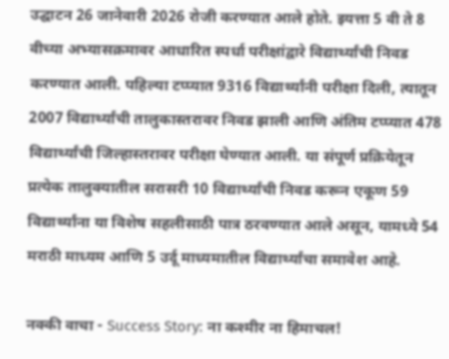उद्घाटन 26 जानेवारी 2026 रोजी करण्यात आले होते. इयत्ता 5 वी ते 8 वीच्या अभ्यासक्रमावर आधारित स्पर्धा परीक्षांद्वारे विद्यार्थ्यांची निवड करण्यात आली. पहिल्या टप्प्यात 9316 विद्यार्थ्यांनी परीक्षा दिली, त्यातून 2007 विद्यार्थ्यांची तालुकास्तरावर निवड झाली आणि अंतिम टप्प्यात 478 विद्यार्थ्यांची जिल्हास्तरावर परीक्षा घेण्यात आली. या संपूर्ण प्रक्रियेतून प्रत्येक तालुक्यातील सरासरी 10 विद्यार्थ्यांची निवड करून एकूण 59 विद्यार्थ्यांना या विशेष सहलीसाठी पात्र ठरवण्यात आले असून, यामध्ये 54 मराठी माध्यम आणि 5 उर्दू माध्यमातील विद्यार्थ्यांचा समावेश आहे.

नक्की वाचा - Success Story: ना कश्मीर ना हिमाचल!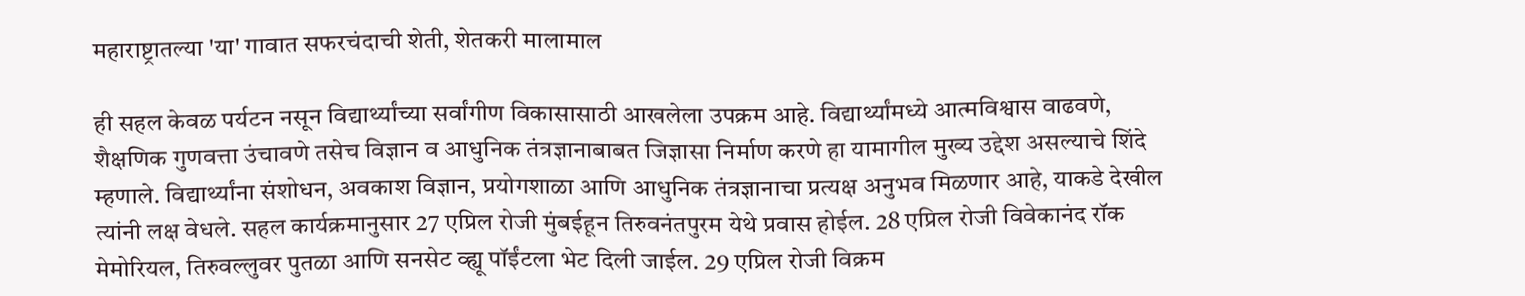महाराष्ट्रातल्या 'या' गावात सफरचंदाची शेती, शेतकरी मालामाल

ही सहल केवळ पर्यटन नसून विद्यार्थ्यांच्या सर्वांगीण विकासासाठी आखलेला उपक्रम आहे. विद्यार्थ्यांमध्ये आत्मविश्वास वाढवणे, शैक्षणिक गुणवत्ता उंचावणे तसेच विज्ञान व आधुनिक तंत्रज्ञानाबाबत जिज्ञासा निर्माण करणे हा यामागील मुख्य उद्देश असल्याचे शिंदे म्हणाले. विद्यार्थ्यांना संशोधन, अवकाश विज्ञान, प्रयोगशाळा आणि आधुनिक तंत्रज्ञानाचा प्रत्यक्ष अनुभव मिळणार आहे, याकडे देखील त्यांनी लक्ष वेधले. सहल कार्यक्रमानुसार 27 एप्रिल रोजी मुंबईहून तिरुवनंतपुरम येथे प्रवास होईल. 28 एप्रिल रोजी विवेकानंद रॉक मेमोरियल, तिरुवल्लुवर पुतळा आणि सनसेट व्ह्यू पॉईंटला भेट दिली जाईल. 29 एप्रिल रोजी विक्रम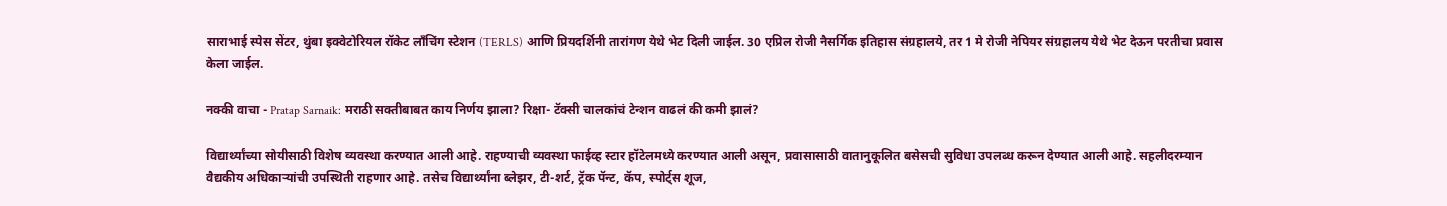साराभाई स्पेस सेंटर, थुंबा इक्वेटोरियल रॉकेट लाँचिंग स्टेशन (TERLS) आणि प्रियदर्शिनी तारांगण येथे भेट दिली जाईल. 30 एप्रिल रोजी नैसर्गिक इतिहास संग्रहालये, तर 1 मे रोजी नेपियर संग्रहालय येथे भेट देऊन परतीचा प्रवास केला जाईल.

नक्की वाचा - Pratap Sarnaik: मराठी सक्तीबाबत काय निर्णय झाला? रिक्षा- टॅक्सी चालकांचं टेन्शन वाढलं की कमी झालं?

विद्यार्थ्यांच्या सोयीसाठी विशेष व्यवस्था करण्यात आली आहे. राहण्याची व्यवस्था फाईव्ह स्टार हॉटेलमध्ये करण्यात आली असून, प्रवासासाठी वातानुकूलित बसेसची सुविधा उपलब्ध करून देण्यात आली आहे. सहलीदरम्यान वैद्यकीय अधिकाऱ्यांची उपस्थिती राहणार आहे. तसेच विद्यार्थ्यांना ब्लेझर, टी-शर्ट, ट्रॅक पॅन्ट, कॅप, स्पोर्ट्स शूज,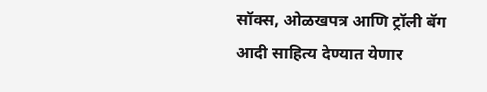सॉक्स, ओळखपत्र आणि ट्रॉली बॅग आदी साहित्य देण्यात येणार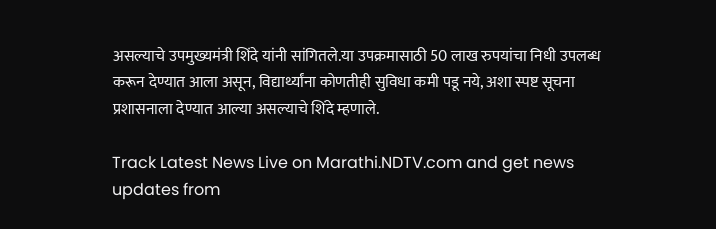असल्याचे उपमुख्यमंत्री शिंदे यांनी सांगितले.या उपक्रमासाठी 50 लाख रुपयांचा निधी उपलब्ध करून देण्यात आला असून, विद्यार्थ्यांना कोणतीही सुविधा कमी पडू नये, अशा स्पष्ट सूचना प्रशासनाला देण्यात आल्या असल्याचे शिंदे म्हणाले.

Track Latest News Live on Marathi.NDTV.com and get news updates from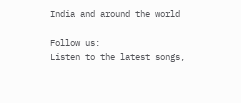India and around the world

Follow us:
Listen to the latest songs,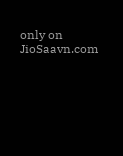only on JioSaavn.com